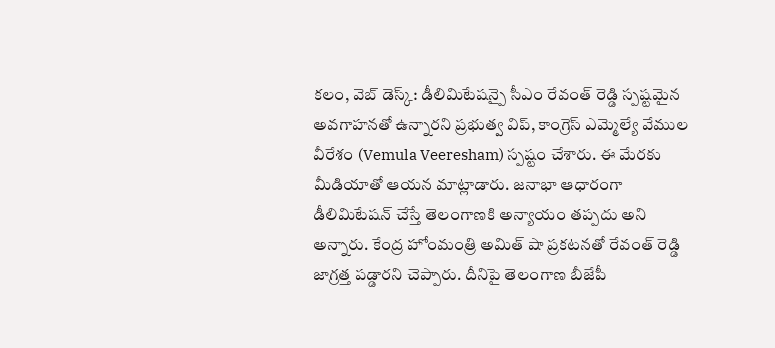కలం, వెబ్ డెస్క్: డీలిమిటేషన్పై సీఎం రేవంత్ రెడ్డి స్పష్టమైన అవగాహనతో ఉన్నారని ప్రభుత్వ విప్, కాంగ్రెస్ ఎమ్మెల్యే వేముల వీరేశం (Vemula Veeresham) స్పష్టం చేశారు. ఈ మేరకు మీడియాతో ఆయన మాట్లాడారు. జనాభా ఆధారంగా డీలిమిటేషన్ చేస్తే తెలంగాణకి అన్యాయం తప్పదు అని అన్నారు. కేంద్ర హోంమంత్రి అమిత్ షా ప్రకటనతో రేవంత్ రెడ్డి జాగ్రత్త పడ్డారని చెప్పారు. దీనిపై తెలంగాణ బీజేపీ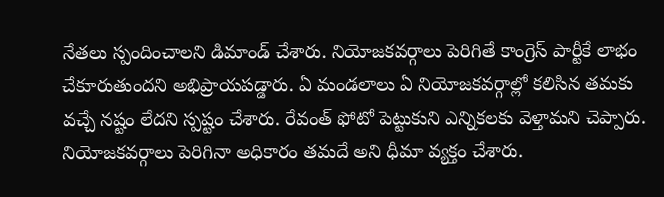నేతలు స్పందించాలని డిమాండ్ చేశారు. నియోజకవర్గాలు పెరిగితే కాంగ్రెస్ పార్టీకే లాభం చేకూరుతుందని అభిప్రాయపడ్డారు. ఏ మండలాలు ఏ నియోజకవర్గాల్లో కలిసిన తమకు వచ్చే నష్టం లేదని స్పష్టం చేశారు. రేవంత్ ఫోటో పెట్టుకుని ఎన్నికలకు వెళ్తామని చెప్పారు. నియోజకవర్గాలు పెరిగినా అధికారం తమదే అని ధీమా వ్యక్తం చేశారు.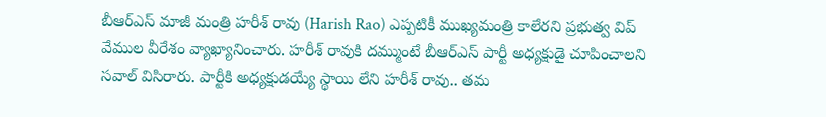బీఆర్ఎస్ మాజీ మంత్రి హరీశ్ రావు (Harish Rao) ఎప్పటికీ ముఖ్యమంత్రి కాలేరని ప్రభుత్వ విప్ వేముల వీరేశం వ్యాఖ్యానించారు. హరీశ్ రావుకి దమ్ముంటే బీఆర్ఎస్ పార్టీ అధ్యక్షుడై చూపించాలని సవాల్ విసిరారు. పార్టీకి అధ్యక్షుడయ్యే స్థాయి లేని హరీశ్ రావు.. తమ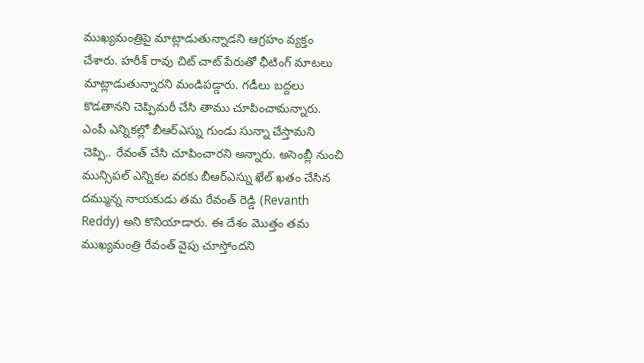ముఖ్యమంత్రిపై మాట్లాడుతున్నాడని ఆగ్రహం వ్యక్తం చేశారు. హరీశ్ రావు చిట్ చాట్ పేరుతో ఛీటింగ్ మాటలు మాట్లాడుతున్నారని మండిపడ్డారు. గడీలు బద్దలు కొడతానని చెప్పిమరీ చేసి తాము చూపించామన్నారు. ఎంపీ ఎన్నికల్లో బీఆర్ఎస్ను గుండు సున్నా చేస్తామని చెప్పి.. రేవంత్ చేసి చూపించారని అన్నారు. అసెంబ్లీ నుంచి మున్సిపల్ ఎన్నికల వరకు బీఆర్ఎస్ను ఖేల్ ఖతం చేసిన దమ్మున్న నాయకుడు తమ రేవంత్ రెడ్డి (Revanth Reddy) అని కొనియాడారు. ఈ దేశం మొత్తం తమ ముఖ్యమంత్రి రేవంత్ వైపు చూస్తోందని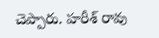చెప్పారు. హరీశ్ రావు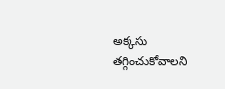అక్కసు తగ్గించుకోవాలని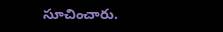సూచించారు.